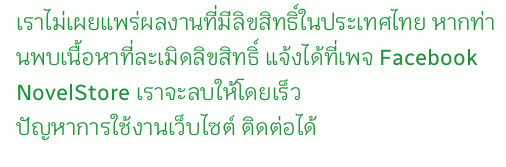เราไม่เผยแพร่ผลงานที่มีลิขสิทธิ์ในประเทศไทย หากท่านพบเนื้อหาที่ละเมิดลิขสิทธิ์ แจ้งได้ที่เพจ Facebook NovelStore เราจะลบให้โดยเร็ว
ปัญหาการใช้งานเว็บไซต์ ติดต่อได้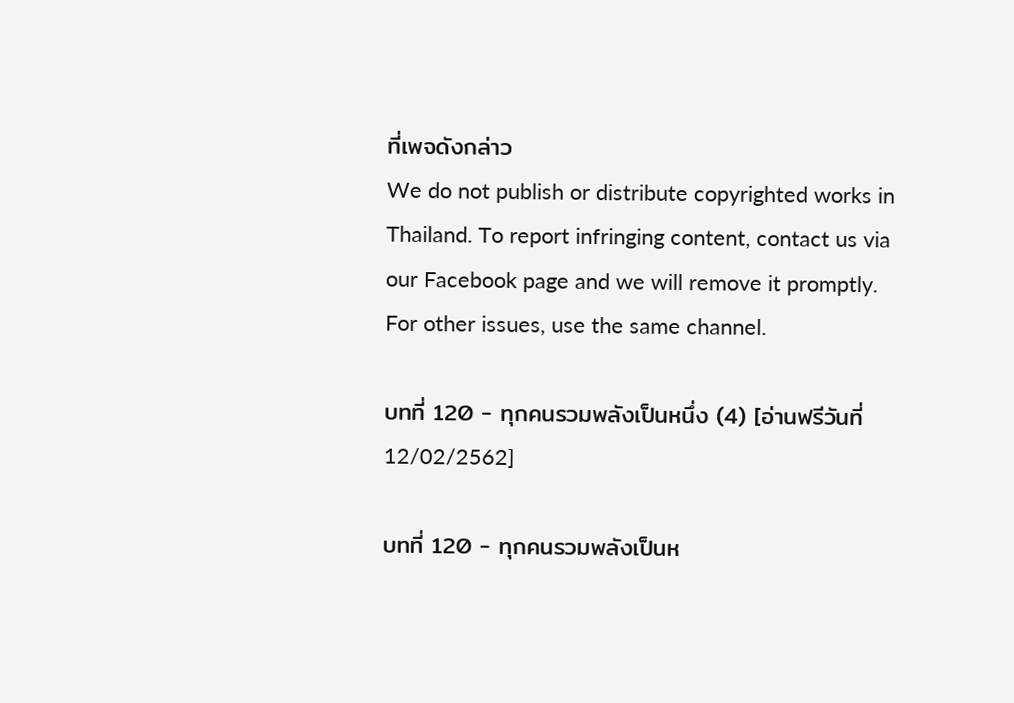ที่เพจดังกล่าว
We do not publish or distribute copyrighted works in Thailand. To report infringing content, contact us via our Facebook page and we will remove it promptly. For other issues, use the same channel.

บทที่ 120 - ทุกคนรวมพลังเป็นหนึ่ง (4) [อ่านฟรีวันที่ 12/02/2562]

บทที่ 120 - ทุกคนรวมพลังเป็นห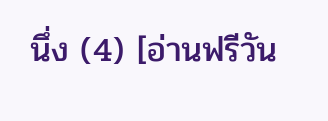นึ่ง (4) [อ่านฟรีวัน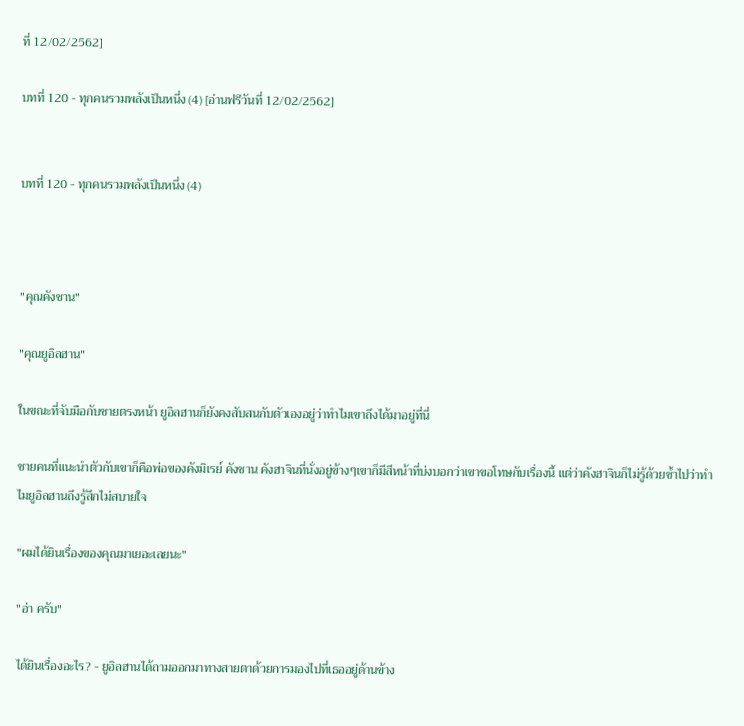ที่ 12/02/2562]

บทที่ 120 - ทุกคนรวมพลังเป็นหนึ่ง (4) [อ่านฟรีวันที่ 12/02/2562]


บทที่ 120 - ทุกคนรวมพลังเป็นหนึ่ง (4)



"คุณคังชาน"

"คุณยูอิลฮาน"

ในขณะที่จับมือกับชายตรงหน้า ยูอิลฮานก็ยังคงสับสนกับตัวเองอยู่ว่าทำไมเขาถึงได้มาอยู่ที่นี่

ชายคนที่แนะนำตัวกับเขาก็คือพ่อของคังมิเรย์ คังชาน คังฮาจินที่นั่งอยู่ข้างๆเขาก็มีสีหน้าที่บ่งบอกว่าเขาขอโทษกับเรื่องนี้ แต่ว่าคังฮาจินก็ไม่รู้ด้วยซ้ำไปว่าทำไมยูอิลฮานถึงรู้สึกไม่สบายใจ

"ผมได้ยินเรื่องของคุณมาเยอะเลยนะ"

"อ่า ครับ"

ได้ยินเรื่องอะไร? - ยูอิลฮานได้ถามออกมาทางสายตาด้วยการมองไปที่เธออยู่ด้านข้าง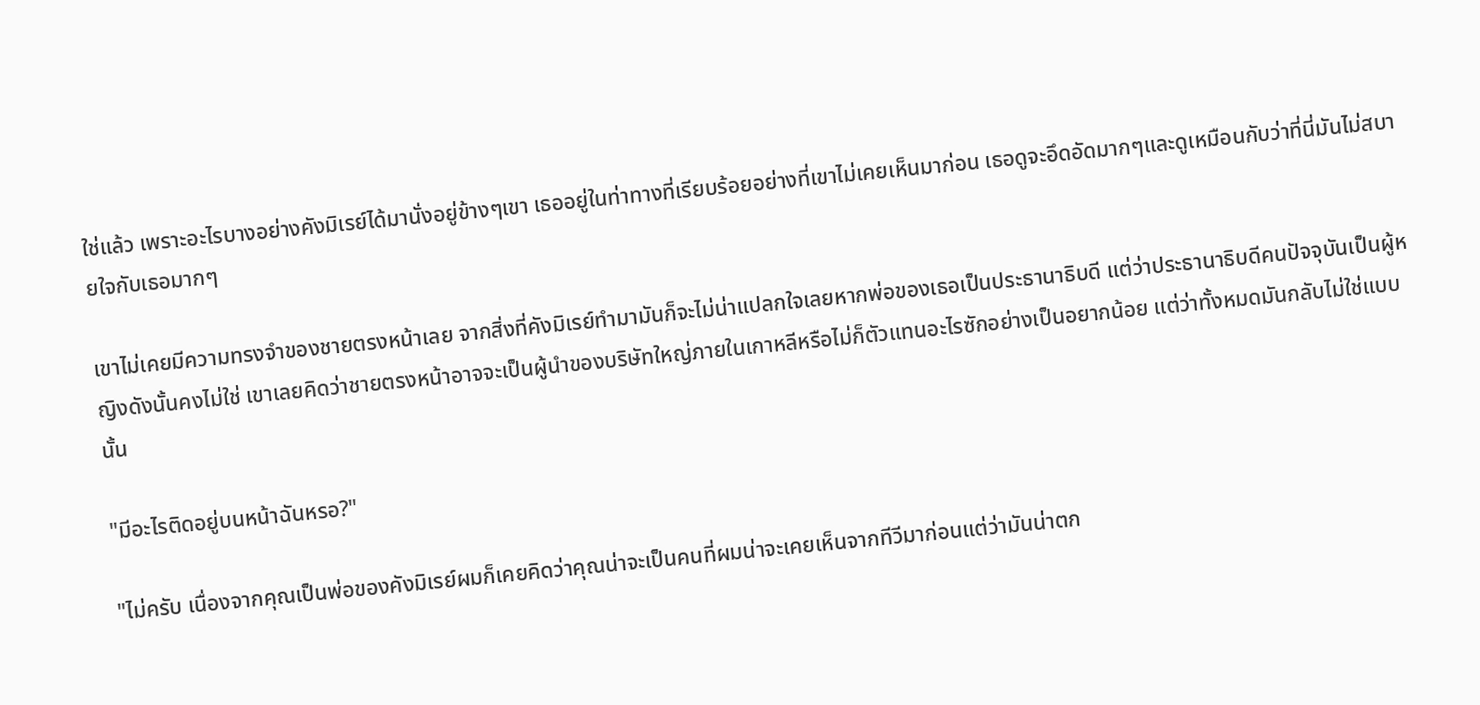ใช่แล้ว เพราะอะไรบางอย่างคังมิเรย์ได้มานั่งอยู่ข้างๆเขา เธออยู่ในท่าทางที่เรียบร้อยอย่างที่เขาไม่เคยเห็นมาก่อน เธอดูจะอึดอัดมากๆและดูเหมือนกับว่าที่นี่มันไม่สบายใจกับเธอมากๆ

เขาไม่เคยมีความทรงจำของชายตรงหน้าเลย จากสิ่งที่คังมิเรย์ทำมามันก็จะไม่น่าแปลกใจเลยหากพ่อของเธอเป็นประธานาธิบดี แต่ว่าประธานาธิบดีคนปัจจุบันเป็นผู้หญิงดังนั้นคงไม่ใช่ เขาเลยคิดว่าชายตรงหน้าอาจจะเป็นผู้นำของบริษัทใหญ่ภายในเกาหลีหรือไม่ก็ตัวแทนอะไรซักอย่างเป็นอยากน้อย แต่ว่าทั้งหมดมันกลับไม่ใช่แบบนั้น

"มีอะไรติดอยู่บนหน้าฉันหรอ?"

"ไม่ครับ เนื่องจากคุณเป็นพ่อของคังมิเรย์ผมก็เคยคิดว่าคุณน่าจะเป็นคนที่ผมน่าจะเคยเห็นจากทีวีมาก่อนแต่ว่ามันน่าตก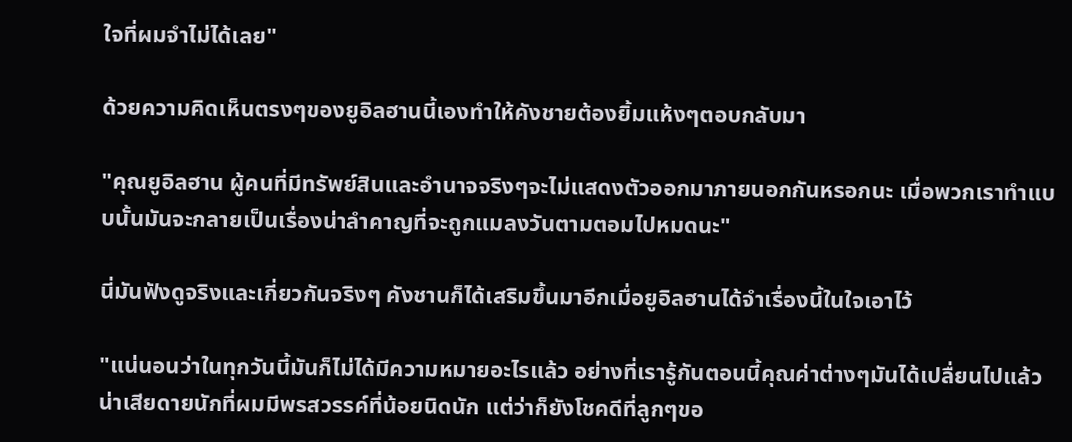ใจที่ผมจำไม่ได้เลย"

ด้วยความคิดเห็นตรงๆของยูอิลฮานนี้เองทำให้คังชายต้องยิ้มแห้งๆตอบกลับมา

"คุณยูอิลฮาน ผู้คนที่มีทรัพย์สินและอำนาจจริงๆจะไม่แสดงตัวออกมาภายนอกกันหรอกนะ เมื่อพวกเราทำแบบนั้นมันจะกลายเป็นเรื่องน่าลำคาญที่จะถูกแมลงวันตามตอมไปหมดนะ"

นี่มันฟังดูจริงและเกี่ยวกันจริงๆ คังชานก็ได้เสริมขึ้นมาอีกเมื่อยูอิลฮานได้จำเรื่องนี้ในใจเอาไว้

"แน่นอนว่าในทุกวันนี้มันก็ไม่ได้มีความหมายอะไรแล้ว อย่างที่เรารู้กันตอนนี้คุณค่าต่างๆมันได้เปลื่ยนไปแล้ว น่าเสียดายนักที่ผมมีพรสวรรค์ที่น้อยนิดนัก แต่ว่าก็ยังโชคดีที่ลูกๆขอ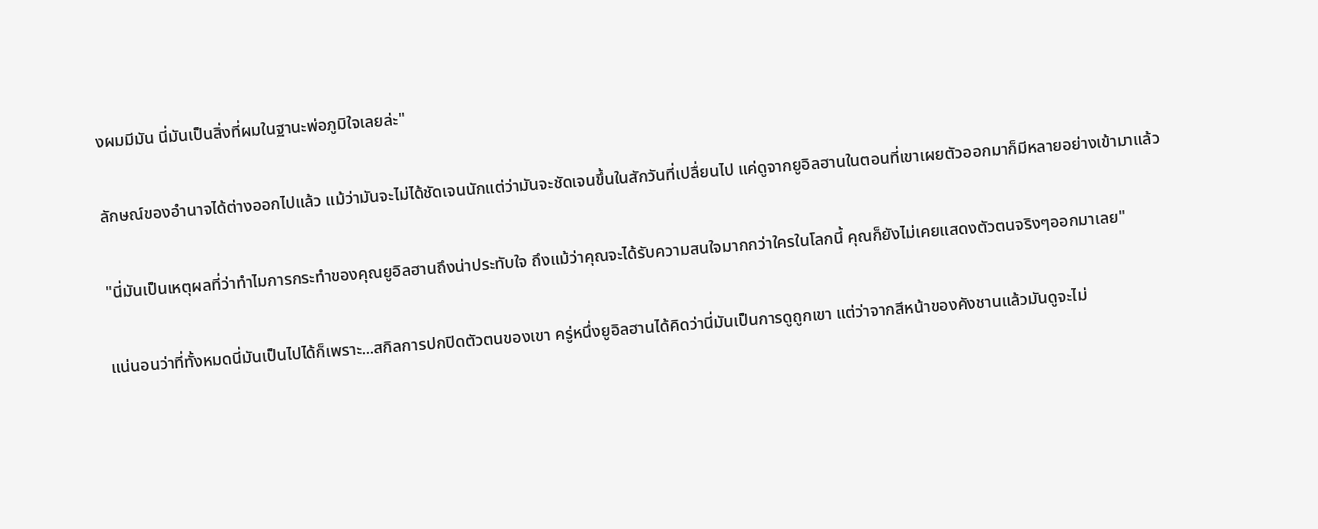งผมมีมัน นี่มันเป็นสิ่งที่ผมในฐานะพ่อภูมิใจเลยล่ะ"

ลักษณ์ของอำนาจได้ต่างออกไปแล้ว แม้ว่ามันจะไม่ได้ชัดเจนนักแต่ว่ามันจะชัดเจนขึ้นในสักวันที่เปลื่ยนไป แค่ดูจากยูอิลฮานในตอนที่เขาเผยตัวออกมาก็มีหลายอย่างเข้ามาแล้ว

"นี่มันเป็นเหตุผลที่ว่าทำไมการกระทำของคุณยูอิลฮานถึงน่าประทับใจ ถึงแม้ว่าคุณจะได้รับความสนใจมากกว่าใครในโลกนี้ คุณก็ยังไม่เคยแสดงตัวตนจริงๆออกมาเลย"

แน่นอนว่าที่ทั้งหมดนี่มันเป็นไปได้ก็เพราะ...สกิลการปกปิดตัวตนของเขา ครู่หนึ่งยูอิลฮานได้คิดว่านี่มันเป็นการดูถูกเขา แต่ว่าจากสีหน้าของคังชานแล้วมันดูจะไม่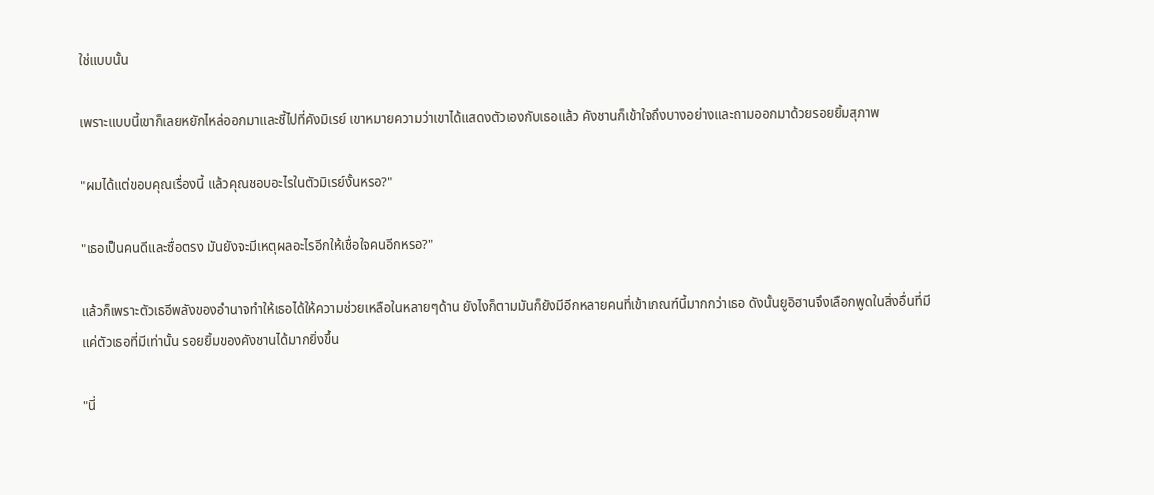ใช่แบบนั้น

เพราะแบบนี้เขาก็เลยหยักไหล่ออกมาและชี้ไปที่คังมิเรย์ เขาหมายความว่าเขาได้แสดงตัวเองกับเธอแล้ว คังชานก็เข้าใจถึงบางอย่างและถามออกมาด้วยรอยยิ้มสุภาพ

"ผมได้แต่ขอบคุณเรื่องนี้ แล้วคุณชอบอะไรในตัวมิเรย์งั้นหรอ?"

"เธอเป็นคนดีและซื่อตรง มันยังจะมีเหตุผลอะไรอีกให้เชื่อใจคนอีกหรอ?"

แล้วก็เพราะตัวเธอีพลังของอำนาจทำให้เธอได้ให้ความช่วยเหลือในหลายๆด้าน ยังไงก็ตามมันก็ยังมีอีกหลายคนที่เข้าเกณฑ์นี้มากกว่าเธอ ดังนั้นยูอิฮานจึงเลือกพูดในสิ่งอื่นที่มีแค่ตัวเธอที่มีเท่านั้น รอยยิ้มของคังชานได้มากยิ่งขึ้น

"นี่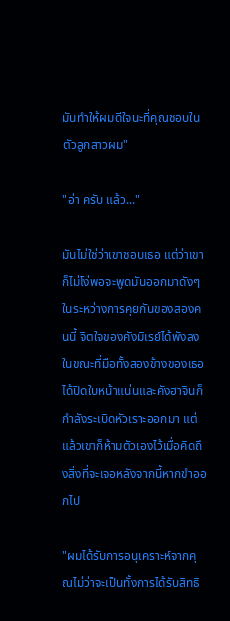มันทำให้ผมดีใจนะที่คุณชอบในตัวลูกสาวผม"

"อ่า ครับ แล้ว..."

มันไม่ใช่ว่าเขาชอบเธอ แต่ว่าเขาก็ไม่โง่พอจะพูดมันออกมาดังๆ ในระหว่างการคุยกันของสองคนนี้ จิตใจของคังมิเรย์ได้พังลงในขณะที่มือทั้งสองข้างของเธอได้ปิดใบหน้าแน่นและคังฮาจินก็กำลังระเบิดหัวเราะออกมา แต่แล้วเขาก็ห้ามตัวเองไว้เมื่อคิดถึงสิ่งที่จะเจอหลังจากนี้หากขำออกไป

"ผมได้รับการอนุเคราะห์จากคุณไม่ว่าจะเป็นทั้งการได้รับสิทธิ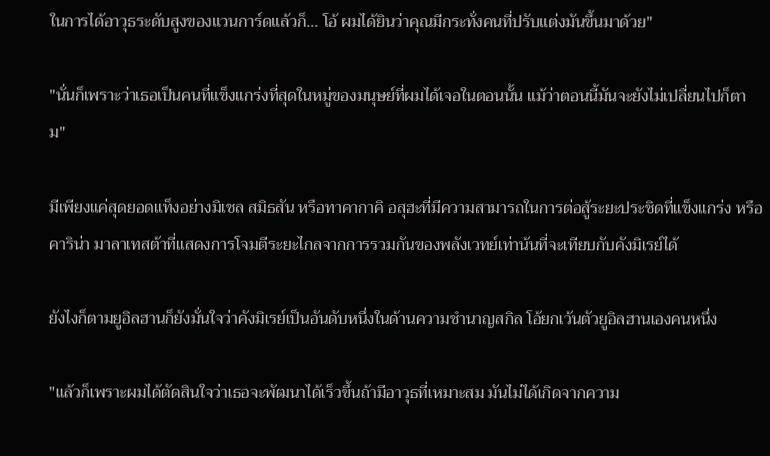ในการได้อาวุธระดับสูงของแวนการ์ดแล้วก็... โอ้ ผมได้ยินว่าคุณมีกระทั่งคนที่ปรับแต่งมันขึ้นมาด้วย"

"นั่นก็เพราะว่าเธอเป็นคนที่แข็งแกร่งที่สุดในหมู่ของมนุษย์ที่ผมได้เจอในตอนนั้น แม้ว่าตอนนี้มันจะยังไม่เปลื่ยนไปก็ตาม"

มีเพียงแค่สุดยอดแท็งอย่างมิเชล สมิธสัน หรือทาคากาคิ อสุฮะที่มีความสามารถในการต่อสู้ระยะประชิดที่แข็งแกร่ง หรือคาริน่า มาลาเทสต้าที่แสดงการโจมตีระยะไกลจากการรวมกันของพลังเวทย์เท่าน้นที่จะเทียบกับคังมิเรย์ได้

ยังไงก็ตามยูอิลฮานก็ยังมั่นใจว่าคังมิเรย์เป็นอันดับหนึ่งในด้านความชำนาญสกิล โอ้ยกเว้นตัวยูอิลฮานเองคนหนึ่ง

"แล้วก็เพราะผมได้ตัดสินใจว่าเธอจะพัฒนาได้เร็วขึ้นถ้ามีอาวุธที่เหมาะสม มันไม่ได้เกิดจากความ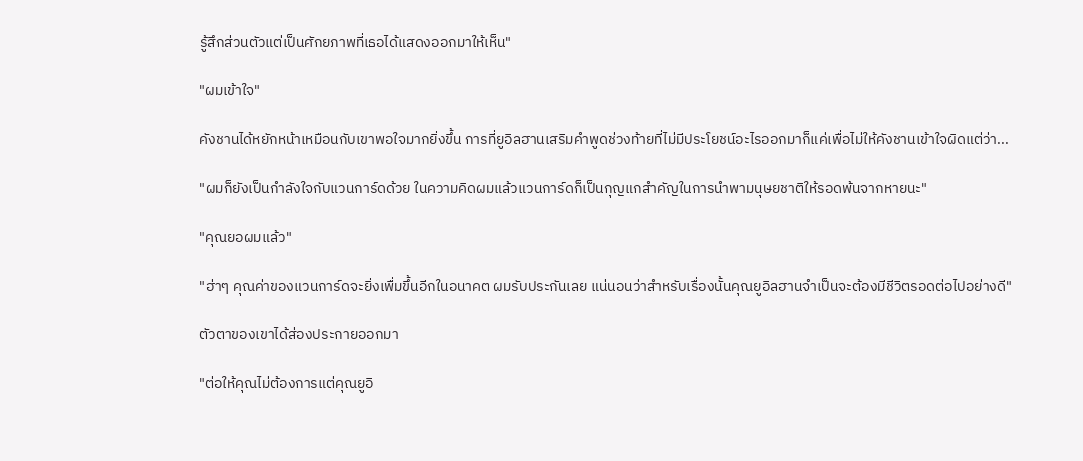รู้สึกส่วนตัวแต่เป็นศักยภาพที่เธอได้แสดงออกมาให้เห็น"

"ผมเข้าใจ"

คังชานได้หยักหน้าเหมือนกับเขาพอใจมากยิ่งขึ้น การที่ยูอิลฮานเสริมคำพูดช่วงท้ายที่ไม่มีประโยชน์อะไรออกมาก็แค่เพื่อไม่ให้คังชานเข้าใจผิดแต่ว่า...

"ผมก็ยังเป็นกำลังใจกับแวนการ์ดด้วย ในความคิดผมแล้วแวนการ์ดก็เป็นกุญแกสำคัญในการนำพามนุษยชาติให้รอดพ้นจากหายนะ"

"คุณยอผมแล้ว"

"ฮ่าๆ คุณค่าของแวนการ์ดจะยิ่งเพื่มขึ้นอีกในอนาคต ผมรับประกันเลย แน่นอนว่าสำหรับเรื่องนั้นคุณยูอิลฮานจำเป็นจะต้องมีชีวิตรอดต่อไปอย่างดี"

ตัวตาของเขาได้ส่องประกายออกมา

"ต่อให้คุณไม่ต้องการแต่คุณยูอิ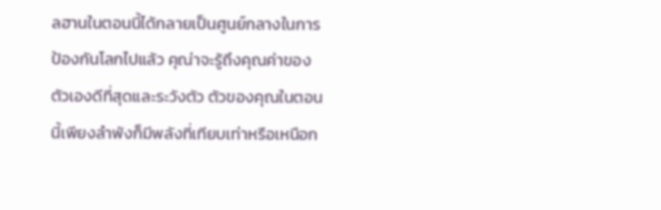ลฮานในตอนนี้ได้กลายเป็นศูนย์กลางในการป้องกันโลกไปแล้ว คุณ่าจะรู้ถึงคุณค่าของตัวเองดีที่สุดและระวังตัว ตัวของคุณในตอนนี้เพียงลำพังก็มีพลังที่เทียบเท่าหรือเหนือก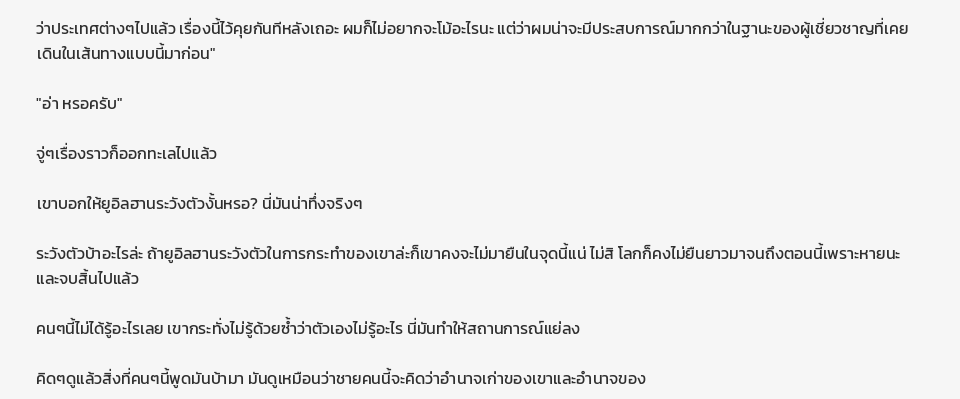ว่าประเทศต่างๆไปแล้ว เรื่องนี้ไว้คุยกันทีหลังเถอะ ผมก็ไม่อยากจะโม้อะไรนะ แต่ว่าผมน่าจะมีประสบการณ์มากกว่าในฐานะของผู้เชี่ยวชาญที่เคยเดินในเส้นทางแบบนี้มาก่อน"

"อ่า หรอครับ"

จู่ๆเรื่องราวก็ออกทะเลไปแล้ว

เขาบอกให้ยูอิลฮานระวังตัวงั้นหรอ? นี่มันน่าทึ่งจริงๆ

ระวังตัวบ้าอะไรล่ะ ถ้ายูอิลฮานระวังตัวในการกระทำของเขาล่ะก็เขาคงจะไม่มายืนในจุดนี้แน่ ไม่สิ โลกก็คงไม่ยืนยาวมาจนถึงตอนนี้เพราะหายนะและจบสิ้นไปแล้ว

คนๆนี้ไม่ได้รู้อะไรเลย เขากระทั่งไม่รู้ด้วยซ้ำว่าตัวเองไม่รู้อะไร นี่มันทำให้สถานการณ์แย่ลง

คิดๆดูแล้วสิ่งที่คนๆนี้พูดมันบ้ามา มันดูเหมือนว่าชายคนนี้จะคิดว่าอำนาจเก่าของเขาและอำนาจของ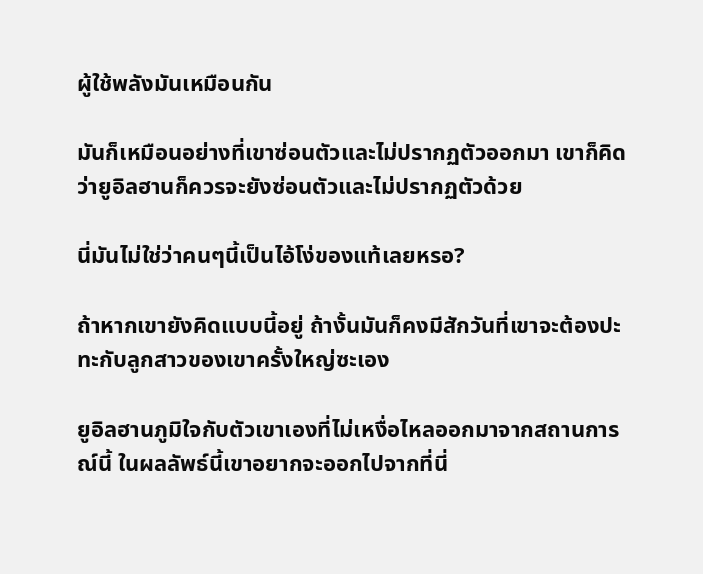ผู้ใช้พลังมันเหมือนกัน

มันก็เหมือนอย่างที่เขาซ่อนตัวและไม่ปรากฏตัวออกมา เขาก็คิดว่ายูอิลฮานก็ควรจะยังซ่อนตัวและไม่ปรากฏตัวด้วย

นี่มันไม่ใช่ว่าคนๆนี้เป็นไอ้โง่ของแท้เลยหรอ?

ถ้าหากเขายังคิดแบบนี้อยู่ ถ้างั้นมันก็คงมีสักวันที่เขาจะต้องปะทะกับลูกสาวของเขาครั้งใหญ่ซะเอง

ยูอิลฮานภูมิใจกับตัวเขาเองที่ไม่เหงื่อไหลออกมาจากสถานการณ์นี้ ในผลลัพธ์นี้เขาอยากจะออกไปจากที่นี่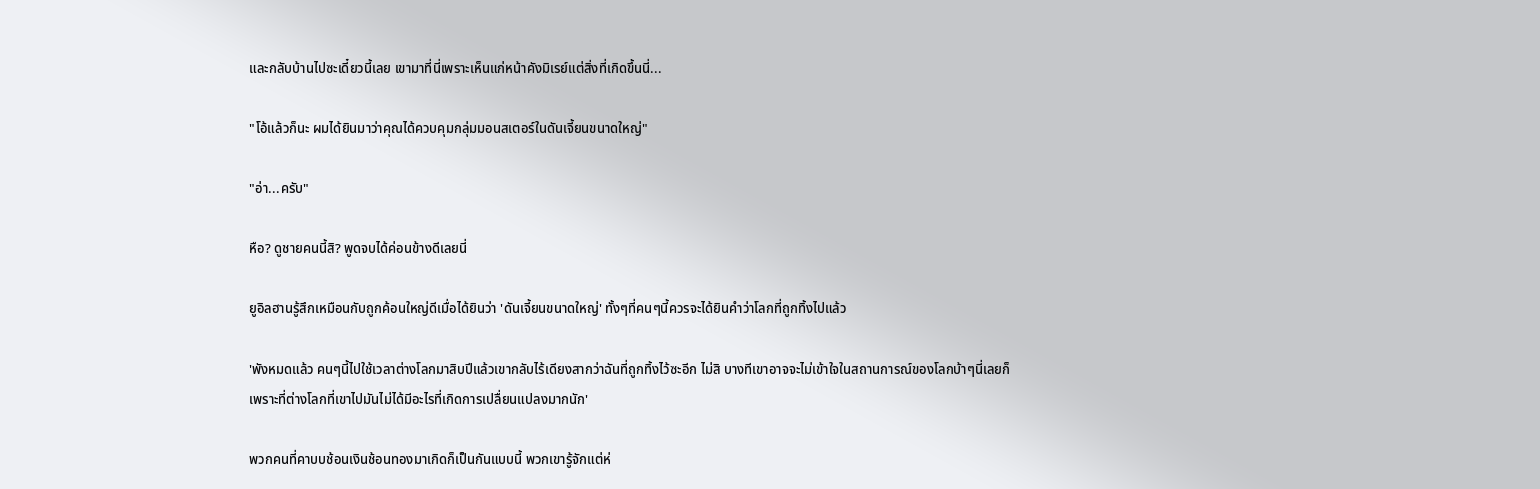และกลับบ้านไปซะเดี๋ยวนี้เลย เขามาที่นี่เพราะเห็นแก่หน้าคังมิเรย์แต่สิ่งที่เกิดขึ้นนี่...

"โอ้แล้วก็นะ ผมได้ยินมาว่าคุณได้ควบคุมกลุ่มมอนสเตอร์ในดันเจี้ยนขนาดใหญ่"

"อ่า...ครับ"

หือ? ดูชายคนนี้สิ? พูดจบได้ค่อนข้างดีเลยนี่

ยูอิลฮานรู้สึกเหมือนกับถูกค้อนใหญ่ดีเมื่อได้ยินว่า 'ดันเจี้ยนขนาดใหญ่' ทั้งๆที่คนๆนี้ควรจะได้ยินคำว่าโลกที่ถูกทิ้งไปแล้ว

'พังหมดแล้ว คนๆนี้ไปใช้เวลาต่างโลกมาสิบปีแล้วเขากลับไร้เดียงสากว่าฉันที่ถูกทิ้งไว้ซะอีก ไม่สิ บางทีเขาอาจจะไม่เข้าใจในสถานการณ์ของโลกบ้าๆนี่เลยก็เพราะที่ต่างโลกที่เขาไปมันไม่ได้มีอะไรที่เกิดการเปลื่ยนแปลงมากนัก'

พวกคนที่คาบบช้อนเงินช้อนทองมาเกิดก็เป็นกันแบบนี้ พวกเขารู้จักแต่ห่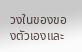วงในของของตัวเองและ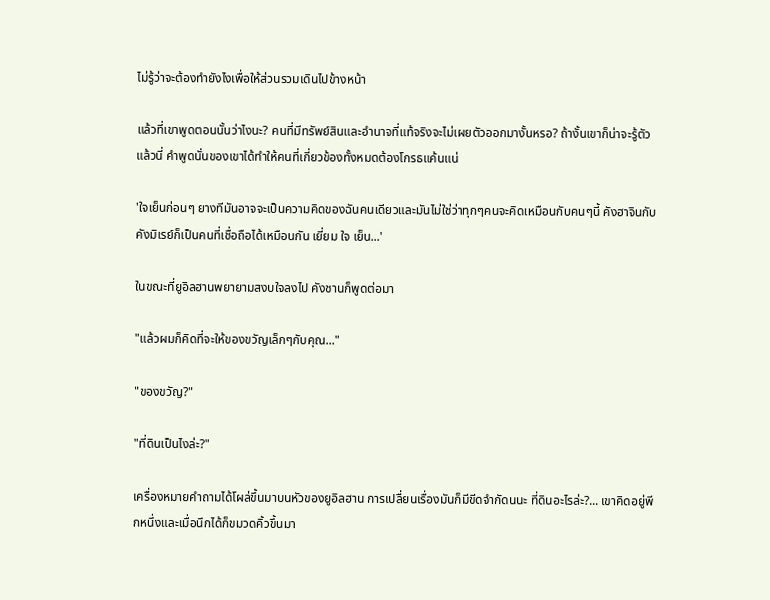ไม่รู้ว่าจะต้องทำยังไงเพื่อให้ส่วนรวมเดินไปข้างหน้า

แล้วที่เขาพูดตอนนั้นว่าไงนะ? คนที่มีทรัพย์สินและอำนาจที่แท้จริงจะไม่เผยตัวออกมางั้นหรอ? ถ้างั้นเขาก็น่าจะรู้ตัวแล้วนี่ คำพูดนั่นของเขาได้ทำให้คนที่เกี่ยวข้องทั้งหมดต้องโกรธแค้นแน่

'ใจเย็นก่อนๆ ยางทีมันอาจจะเป็นความคิดของฉันคนเดียวและมันไม่ใช่ว่าทุกๆคนจะคิดเหมือนกับคนๆนี้ คังฮาจินกับคังมิเรย์ก็เป็นคนที่เชื่อถือได้เหมือนกัน เยี่ยม ใจ เย็น...'

ในขณะที่ยูอิลฮานพยายามสงบใจลงไป คังชานก็พูดต่อมา

"แล้วผมก็คิดที่จะให้ของขวัญเล็กๆกับคุณ..."

"ของขวัญ?"

"ที่ดินเป็นไงล่ะ?"

เครื่องหมายคำถามได้โผล่ขึ้นมาบนหัวของยูอิลฮาน การเปลื่ยนเรื่องมันก็มีขีดจำกัดนนะ ที่ดินอะไรล่ะ?... เขาคิดอยู่พีกหนึ่งและเมื่อนึกได้ก็ขมวดคิ้วขึ้นมา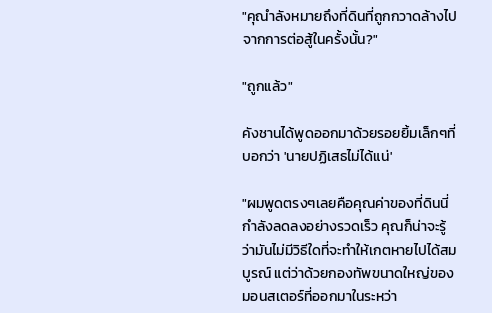"คุณำลังหมายถึงที่ดินที่ถูกกวาดล้างไปจากการต่อสู้ในครั้งนั้น?"

"ถูกแล้ว"

คังชานได้พูดออกมาด้วยรอยยิ้มเล็กๆที่บอกว่า 'นายปฏิเสธไม่ได้แน่'

"ผมพูดตรงๆเลยคือคุณค่าของที่ดินนี่กำลังลดลงอย่างรวดเร็ว คุณก็น่าจะรู้ว่ามันไม่มีวิธีใดที่จะทำให้เกตหายไปได้สมบูรณ์ แต่ว่าด้วยกองทัพขนาดใหญ่ของมอนสเตอร์ที่ออกมาในระหว่า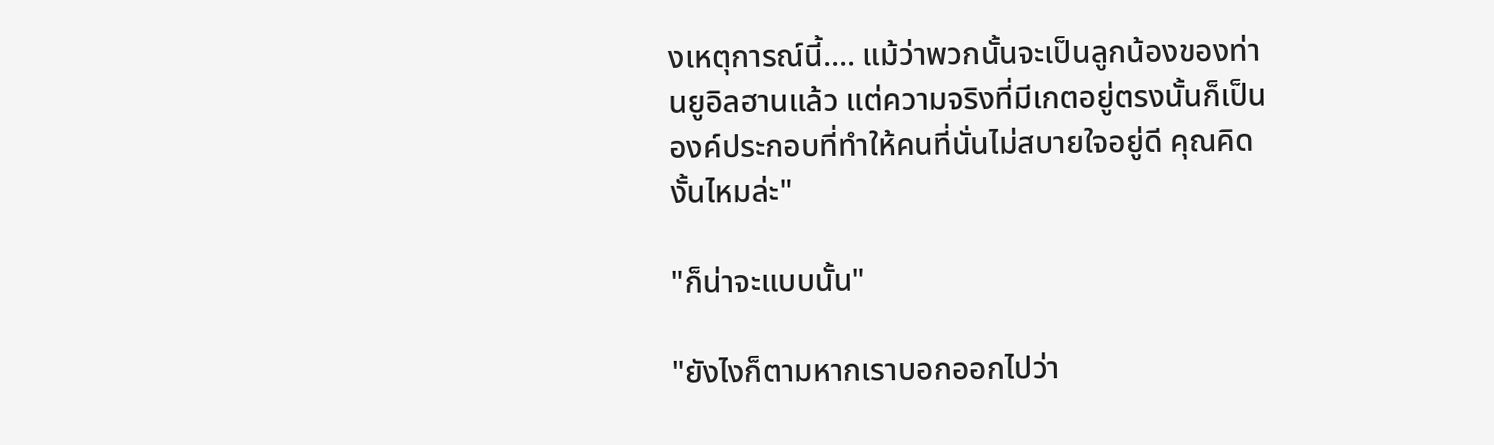งเหตุการณ์นี้.... แม้ว่าพวกนั้นจะเป็นลูกน้องของท่านยูอิลฮานแล้ว แต่ความจริงที่มีเกตอยู่ตรงนั้นก็เป็นองค์ประกอบที่ทำให้คนที่นั่นไม่สบายใจอยู่ดี คุณคิดงั้นไหมล่ะ"

"ก็น่าจะแบบนั้น"

"ยังไงก็ตามหากเราบอกออกไปว่า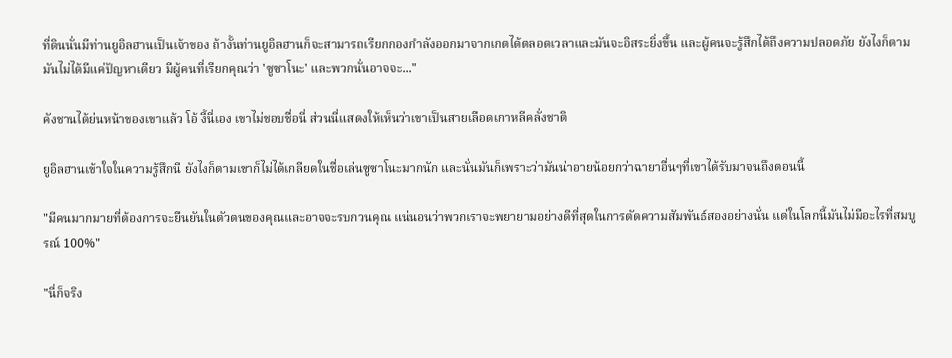ที่ดินนั่นมีท่านยูอิลฮานเป็นเจ้าของ ถ้างั้นท่านยูอิลฮานก็จะสามารถเรียกกองกำลังออกมาจากเกตได้ตลอดเวลาและมันจะอิสระยิ่งขึ้น และผู้คนจะรู้สึกได้ถึงความปลอดภัย ยังไงก็ตามมันไม่ได้มีแค่ปัญหาเดียว มีผู้คนที่เรียกคุณว่า 'ซูซาโนะ' และพวกนั่นอาจจะ..."

คังชานได้ย่นหน้าของเขาแล้ว โอ้ งี้นี่เอง เขาไม่ชอบชื่อนี่ ส่วนนี่แสดงให้เห็นว่าเขาเป็นสายเลือดเกาหลีคลั่งชาติ

ยูอิลฮานเข้าใจในความรู้สึกนี ยังไงก็ตามเขาก็ไม่ได้เกลียดในชื่อเล่นซูซาโนะมากนัก และนั่นมันก็เพราะว่ามันน่าอายน้อยกว่าฉายาอื่นๆที่เขาได้รับมาจนถึงตอนนี้

"มีคนมากมายที่ต้องการจะยืนยันในตัวตนของคุณและอาจจะรบกวนคุณ แน่นอนว่าพวกเราจะพยายามอย่างดีที่สุดในการตัดความสัมพันธ์สองอย่างนั่น แต่ในโลกนี้มันไม่มีอะไรที่สมบูรณ์ 100%"

"นี่ก็จริง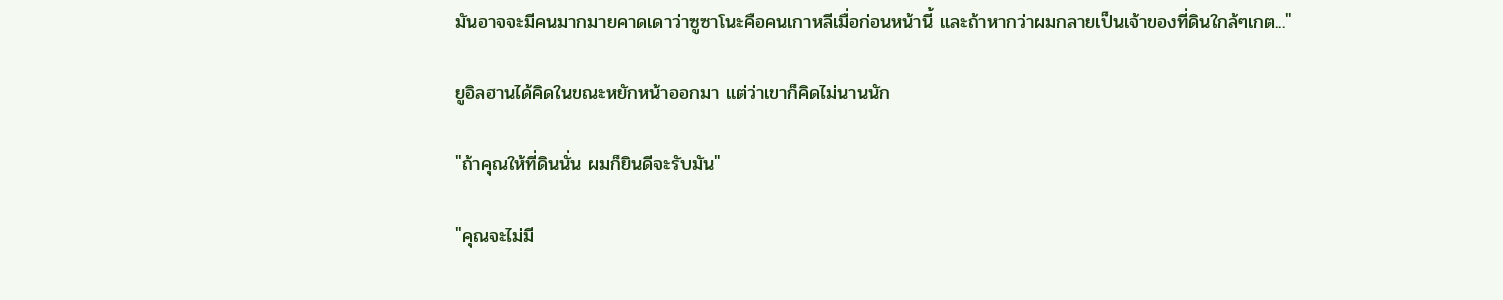มันอาจจะมีคนมากมายคาดเดาว่าซูซาโนะคือคนเกาหลีเมื่อก่อนหน้านี้ และถ้าหากว่าผมกลายเป็นเจ้าของที่ดินใกล้ๆเกต..."

ยูอิลฮานได้คิดในขณะหยักหน้าออกมา แต่ว่าเขาก็คิดไม่นานนัก

"ถ้าคุณให้ที่ดินนั่น ผมก็ยินดีจะรับมัน"

"คุณจะไม่มี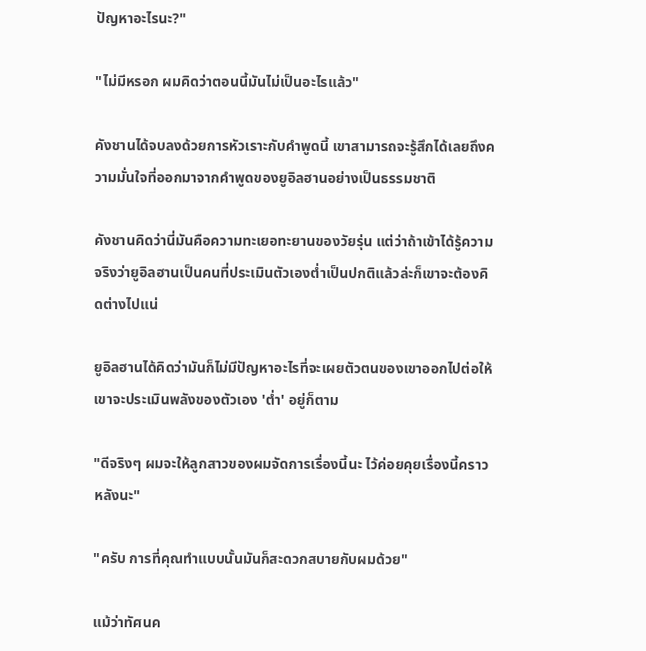ปัญหาอะไรนะ?"

"ไม่มีหรอก ผมคิดว่าตอนนี้มันไม่เป็นอะไรแล้ว"

คังชานได้จบลงด้วยการหัวเราะกับคำพูดนี้ เขาสามารถจะรู้สึกได้เลยถึงความมั่นใจที่ออกมาจากคำพูดของยูอิลฮานอย่างเป็นธรรมชาติ

คังชานคิดว่านี่มันคือความทะเยอทะยานของวัยรุ่น แต่ว่าถ้าเข้าได้รู้ความจริงว่ายูอิลฮานเป็นคนที่ประเมินตัวเองต่ำเป็นปกติแล้วล่ะก็เขาจะต้องคิดต่างไปแน่

ยูอิลฮานได้คิดว่ามันก็ไม่มีปัญหาอะไรที่จะเผยตัวตนของเขาออกไปต่อให้เขาจะประเมินพลังของตัวเอง 'ต่ำ' อยู่ก็ตาม

"ดีจริงๆ ผมจะให้ลูกสาวของผมจัดการเรื่องนี้นะ ไว้ค่อยคุยเรื่องนี้คราวหลังนะ"

"ครับ การที่คุณทำแบบนั้นมันก็สะดวกสบายกับผมด้วย"

แม้ว่าทัศนค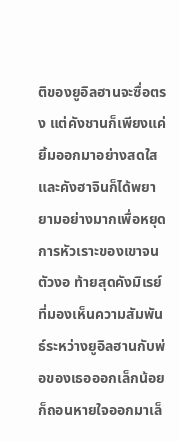ติของยูอิลฮานจะซื่อตรง แต่คังชานก็เพียงแค่ยิ้มออกมาอย่างสดใส และคังฮาจินก็ได้พยายามอย่างมากเพื่อหยุดการหัวเราะของเขาจนตัวงอ ท้ายสุดคังมิเรย์ที่มองเห็นความสัมพันธ์ระหว่างยูอิลฮานกับพ่อของเธอออกเล็กน้อยก็ถอนหายใจออกมาเล็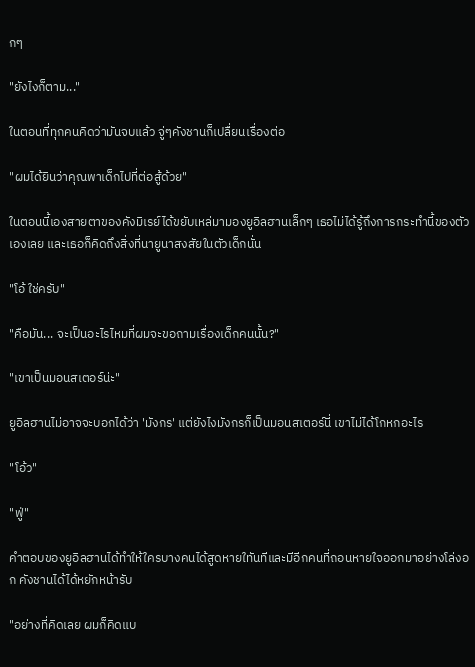กๆ

"ยังไงก็ตาม..."

ในตอนที่ทุกคนคิดว่ามันจบแล้ว จู่ๆคังชานก็เปลื่ยนเรื่องต่อ

"ผมได้ยินว่าคุณพาเด็กไปที่ต่อสู้ด้วย"

ในตอนนี้เองสายตาของคังมิเรย์ได้ขยับเหล่มามองยูอิลฮานเล็กๆ เธอไม่ได้รู้ถึงการกระทำนี้ของตัวเองเลย และเธอก็คิดถึงสิ่งที่นายูนาสงสัยในตัวเด็กนั่น

"โอ้ ใช่ครับ"

"คือมัน... จะเป็นอะไรไหมที่ผมจะขอถามเรื่องเด็กคนนั้น?"

"เขาเป็นมอนสเตอร์น่ะ"

ยูอิลฮานไม่อาจจะบอกได้ว่า 'มังกร' แต่ยังไงมังกรก็เป็นมอนสเตอร์นี่ เขาไม่ได้โกหกอะไร

"โอ้ว"

"ฟู่"

คำตอบของยูอิลฮานได้ทำให้ใครบางคนได้สูดหายใทันทีและมีอีกคนที่ถอนหายใจออกมาอย่างโล่งอก คังชานได้ได้หยักหน้ารับ

"อย่างที่คิดเลย ผมก็คิดแบ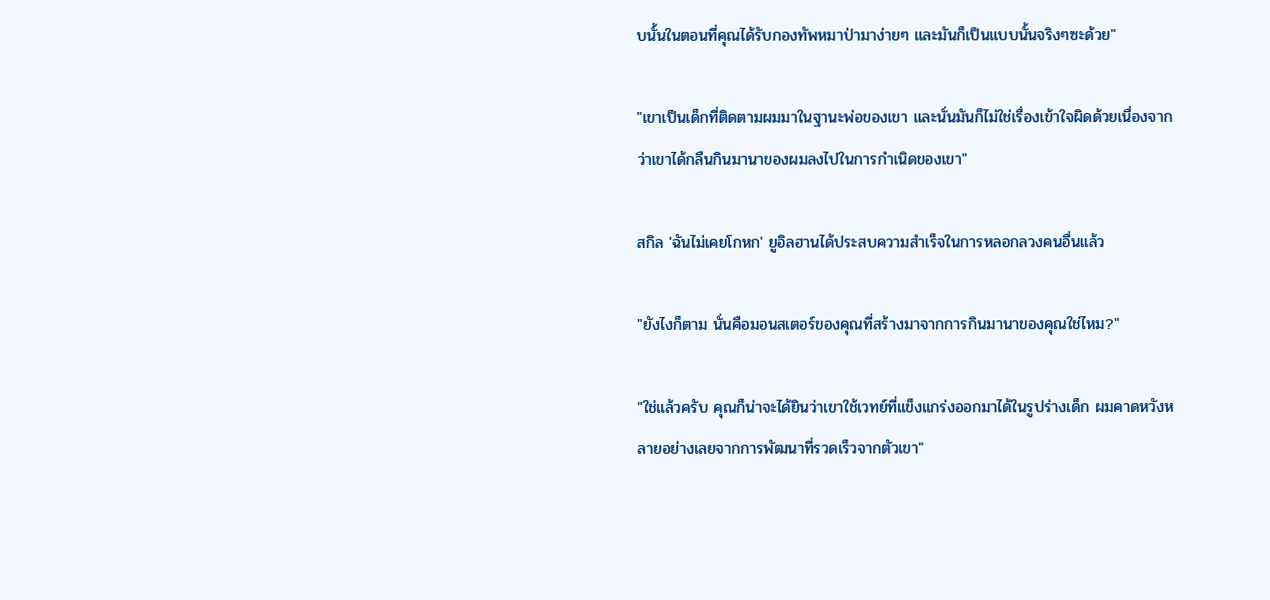บนั้นในตอนที่คุณได้รับกองทัพหมาป่ามาง่ายๆ และมันก็เป็นแบบนั้นจริงๆซะด้วย"

"เขาเป็นเด็กที่ติดตามผมมาในฐานะพ่อของเขา และนั่นมันก็ไม่ใช่เรื่องเข้าใจผิดด้วยเนื่องจากว่าเขาได้กลืนกินมานาของผมลงไปในการกำเนิดของเขา"

สกิล 'ฉันไม่เคยโกหก' ยูอิลฮานได้ประสบความสำเร็จในการหลอกลวงคนอื่นแล้ว

"ยังไงก็ตาม นั่นคือมอนสเตอร์ของคุณที่สร้างมาจากการกินมานาของคุณใช่ไหม?"

"ใช่แล้วครับ คุณก็น่าจะได้ยินว่าเขาใช้เวทย์ที่แข็งแกร่งออกมาได้ในรูปร่างเด็ก ผมคาดหวังหลายอย่างเลยจากการพัฒนาที่รวดเร็วจากตัวเขา"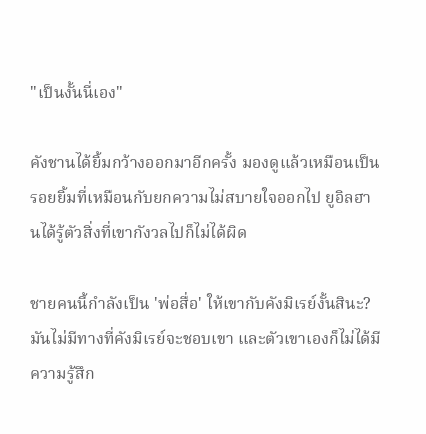"เป็นงั้นนี่เอง"

คังชานได้ยิ้มกว้างออกมาอีกครั้ง มองดูแล้วเหมือนเป็นรอยยิ้มที่เหมือนกับยกความไม่สบายใจออกไป ยูอิลฮานได้รู้ตัวสิ่งที่เขากังวลไปก็ไม่ได้ผิด

ชายคนนี้กำลังเป็น 'พ่อสื่อ' ให้เขากับคังมิเรย์งั้นสินะ? มันไม่มีทางที่คังมิเรย์จะชอบเขา และตัวเขาเองก็ไม่ได้มีความรู้สึก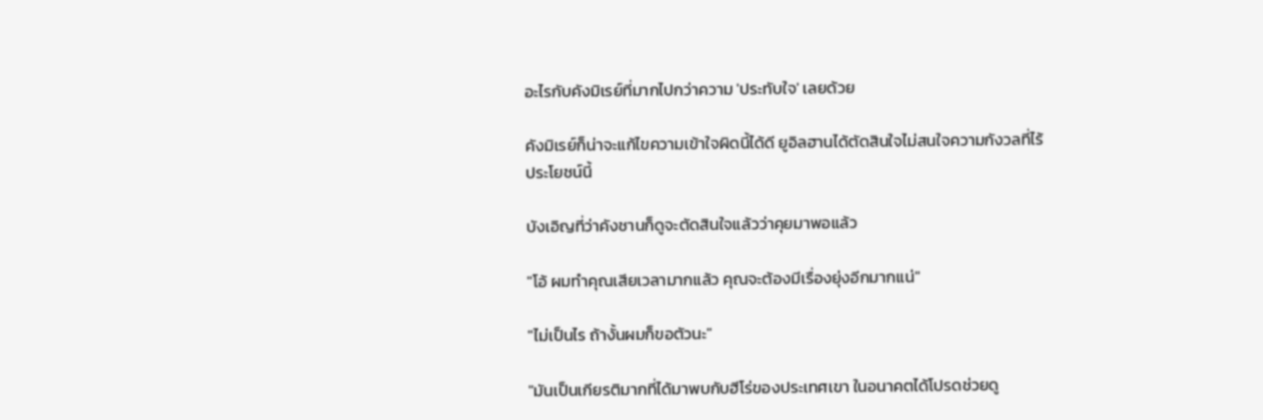อะไรกับคังมิเรย์ที่มากไปกว่าความ 'ประทับใจ' เลยด้วย

คังมิเรย์ก็น่าจะแก้ไขความเข้าใจผิดนี้ได้ดี ยูอิลฮานได้ตัดสินใจไม่สนใจความกังวลที่ไร้ประโยชน์นี้

บังเอิญที่ว่าคังชานก็ดูจะตัดสินใจแล้วว่าคุยมาพอแล้ว

"โอ้ ผมทำคุณเสียเวลามากแล้ว คุณจะต้องมีเรื่องยุ่งอีกมากแน่"

"ไม่เป็นไร ถ้างั้นผมก็ขอตัวนะ"

"มันเป็นเกียรติมากที่ได้มาพบกับฮีโร่ของประเทศเขา ในอนาคตได้โปรดช่วยดู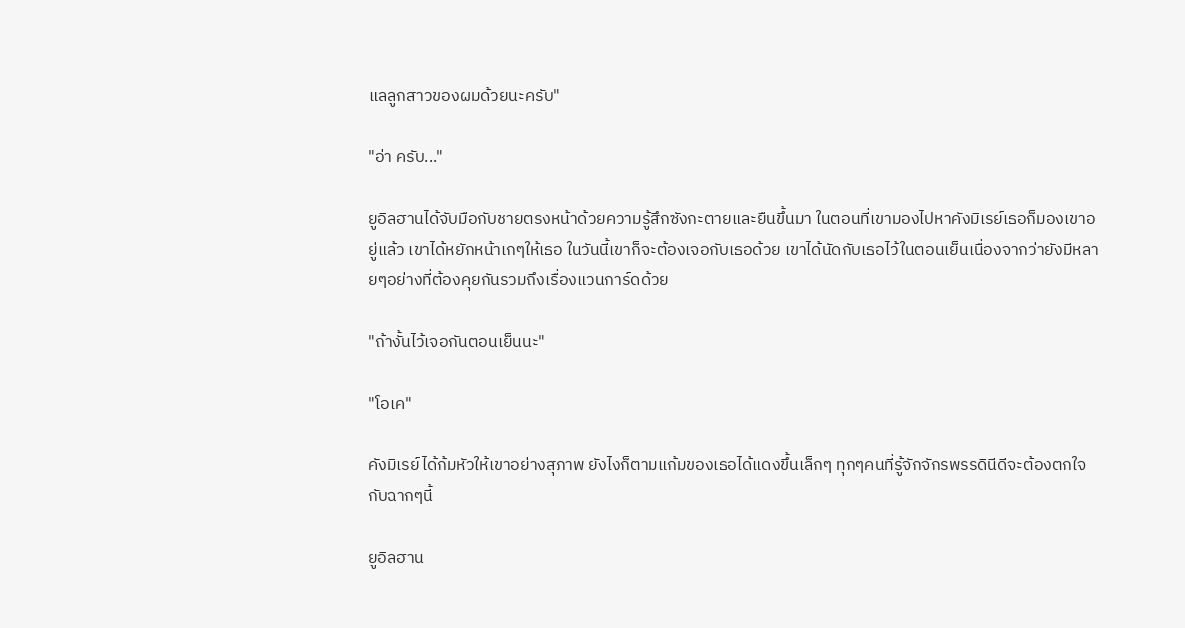แลลูกสาวของผมด้วยนะครับ"

"อ่า ครับ..."

ยูอิลฮานได้จับมือกับชายตรงหน้าด้วยความรู้สึกซังกะตายและยืนขึ้นมา ในตอนที่เขามองไปหาคังมิเรย์เธอก็มองเขาอยู่แล้ว เขาได้หยักหน้าเกๆให้เธอ ในวันนี้เขาก็จะต้องเจอกับเธอด้วย เขาได้นัดกับเธอไว้ในตอนเย็นเนื่องจากว่ายังมีหลายๆอย่างที่ต้องคุยกันรวมถึงเรื่องแวนการ์ดด้วย

"ถ้างั้นไว้เจอกันตอนเย็นนะ"

"โอเค"

คังมิเรย์ได้ก้มหัวให้เขาอย่างสุภาพ ยังไงก็ตามแก้มของเธอได้แดงขึ้นเล็กๆ ทุกๆคนที่รู้จักจักรพรรดินีดีจะต้องตกใจกับฉากๆนี้

ยูอิลฮาน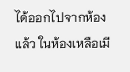ได้ออกไปจากห้องแล้ว ในห้องเหลือเมี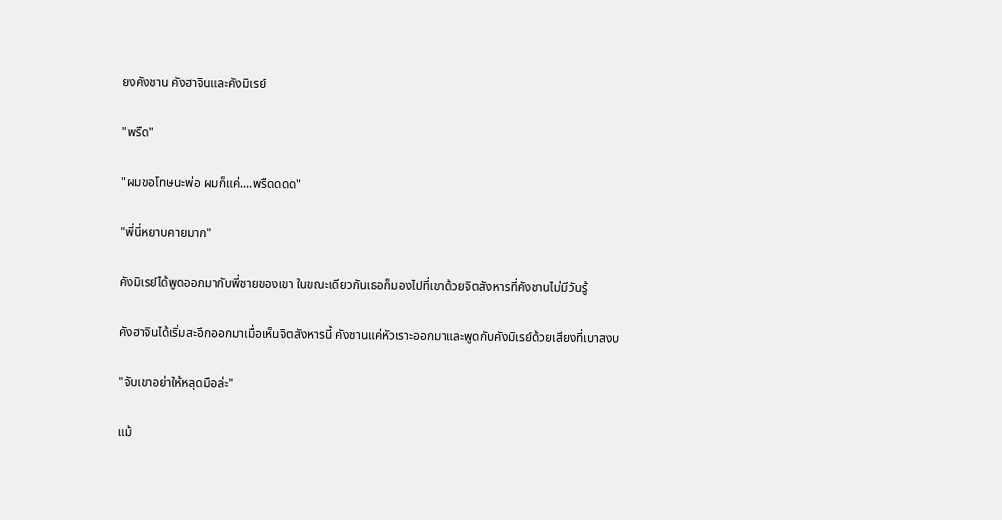ยงคังชาน คังฮาจินและคังมิเรย์

"พรืด"

"ผมขอโทษนะพ่อ ผมก็แค่....พรืดดดด"

"พี่นี่หยาบคายมาก"

คังมิเรย์ได้พูดออกมากับพี่ชายของเขา ในขณะเดียวกันเธอก็มองไปที่เขาด้วยจิตสังหารที่คังชานไม่มีวันรู้

คังฮาจินได้เริ่มสะอึกออกมาเมื่อเห็นจิตสังหารนี้ คังชานแค่หัวเราะออกมาและพูดกับคังมิเรย์ด้วยเสียงที่เบาสงบ

"จับเขาอย่าให้หลุดมือล่ะ"

แม้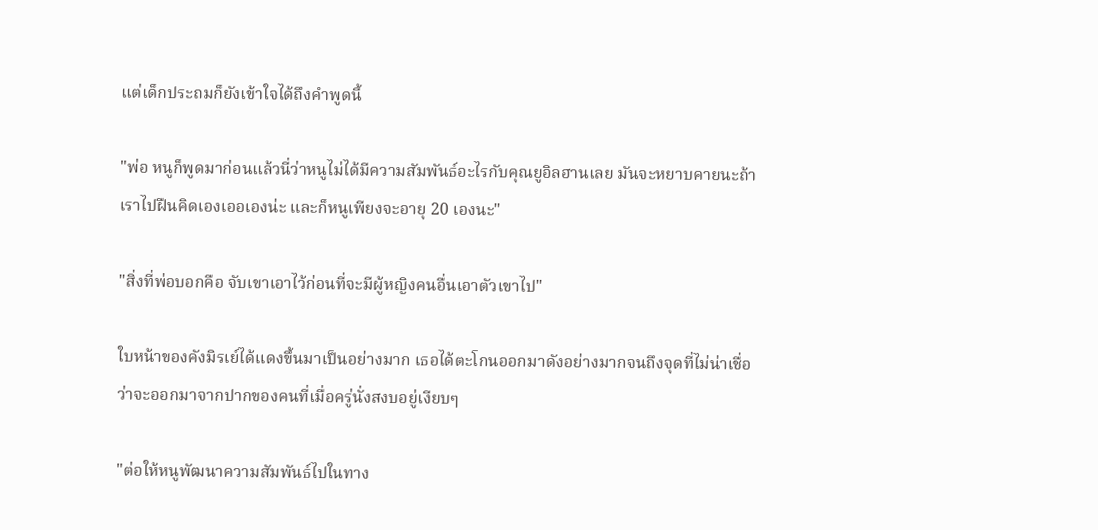แต่เด็กประถมก็ยังเข้าใจได้ถึงคำพูดนี้

"พ่อ หนูก็พูดมาก่อนแล้วนี่ว่าหนูไม่ได้มีความสัมพันธ์อะไรกับคุณยูอิลฮานเลย มันจะหยาบคายนะถ้าเราไปฝืนคิดเองเออเองน่ะ และก็หนูเพียงจะอายุ 20 เองนะ"

"สิ่งที่พ่อบอกคือ จับเขาเอาไว้ก่อนที่จะมีผู้หญิงคนอื่นเอาตัวเขาไป"

ใบหน้าของคังมิรเย์ได้แดงขึ้นมาเป็นอย่างมาก เธอได้ตะโกนออกมาดังอย่างมากจนถึงจุดที่ไม่น่าเชื่อว่าจะออกมาจากปากของคนที่เมื่อครู่นั่งสงบอยู่เงียบๆ

"ต่อให้หนูพัฒนาความสัมพันธ์ไปในทาง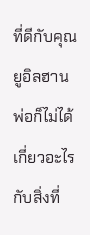ที่ดีกับคุณยูอิลฮาน พ่อก็ไม่ได้เกี่ยวอะไรกับสิ่งที่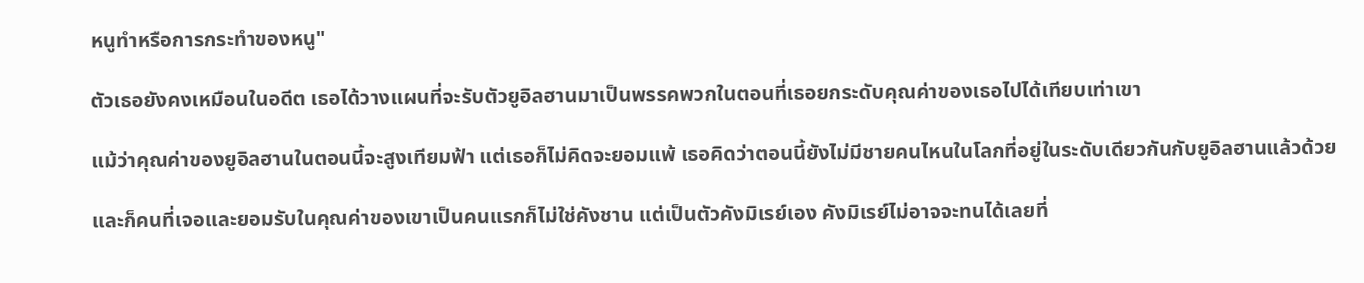หนูทำหรือการกระทำของหนู"

ตัวเธอยังคงเหมือนในอดีต เธอได้วางแผนที่จะรับตัวยูอิลฮานมาเป็นพรรคพวกในตอนที่เธอยกระดับคุณค่าของเธอไปได้เทียบเท่าเขา

แม้ว่าคุณค่าของยูอิลฮานในตอนนี้จะสูงเทียมฟ้า แต่เธอก็ไม่คิดจะยอมแพ้ เธอคิดว่าตอนนี้ยังไม่มีชายคนไหนในโลกที่อยู่ในระดับเดียวกันกับยูอิลฮานแล้วด้วย

และก็คนที่เจอและยอมรับในคุณค่าของเขาเป็นคนแรกก็ไม่ใช่คังชาน แต่เป็นตัวคังมิเรย์เอง คังมิเรย์ไม่อาจจะทนได้เลยที่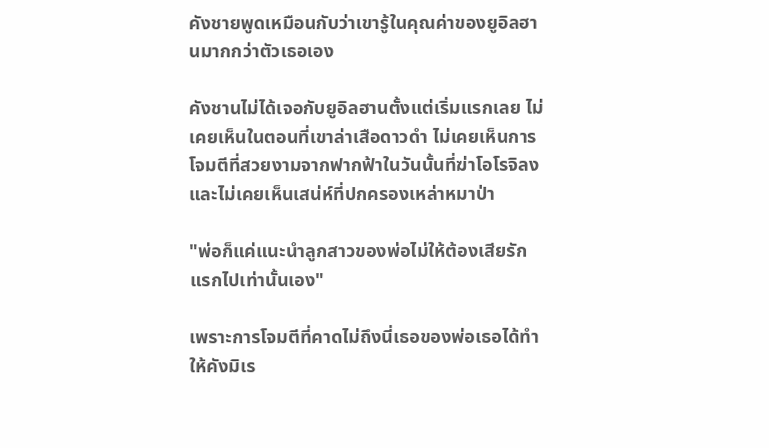คังชายพูดเหมือนกับว่าเขารู้ในคุณค่าของยูอิลฮานมากกว่าตัวเธอเอง

คังชานไม่ได้เจอกับยูอิลฮานตั้งแต่เริ่มแรกเลย ไม่เคยเห็นในตอนที่เขาล่าเสือดาวดำ ไม่เคยเห็นการโจมตีที่สวยงามจากฟากฟ้าในวันนั้นที่ฆ่าโอโรจิลง และไม่เคยเห็นเสน่ห์ที่ปกครองเหล่าหมาป่า

"พ่อก็แค่แนะนำลูกสาวของพ่อไม่ให้ต้องเสียรักแรกไปเท่านั้นเอง"

เพราะการโจมตีที่คาดไม่ถึงนี่เธอของพ่อเธอได้ทำให้คังมิเร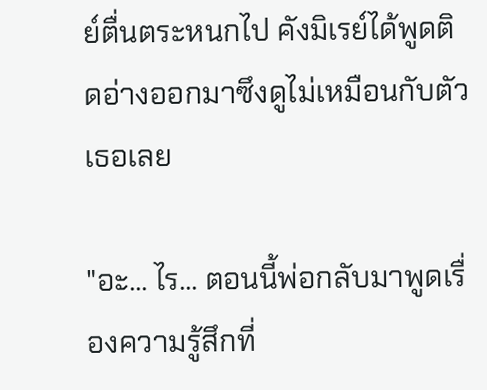ย์ตื่นตระหนกไป คังมิเรย์ได้พูดติดอ่างออกมาซึงดูไม่เหมือนกับตัวเธอเลย

"อะ... ไร... ตอนนี้พ่อกลับมาพูดเรื่องความรู้สึกที่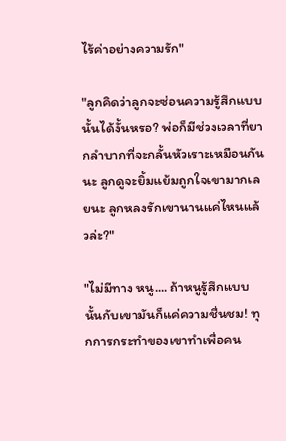ไร้ค่าอย่างความรัก"

"ลูกคิดว่าลูกจะซ่อนความรู้สึกแบบนั้นได้งั้นหรอ? พ่อก็มีช่วงเวลาที่ยากลำบากที่จะกลั้นหัวเราะเหมือนกันนะ ลูกดูจะยิ้มแย้มถูกใจเขามากเลยนะ ลูกหลงรักเขานานแค่ไหนแล้วล่ะ?"

"ไม่มีทาง หนู.... ถ้าหนูรู้สึกแบบนั้นกับเขามันก็แค่ความชื่นชม! ทุกการกระทำของเขาทำเพื่อคน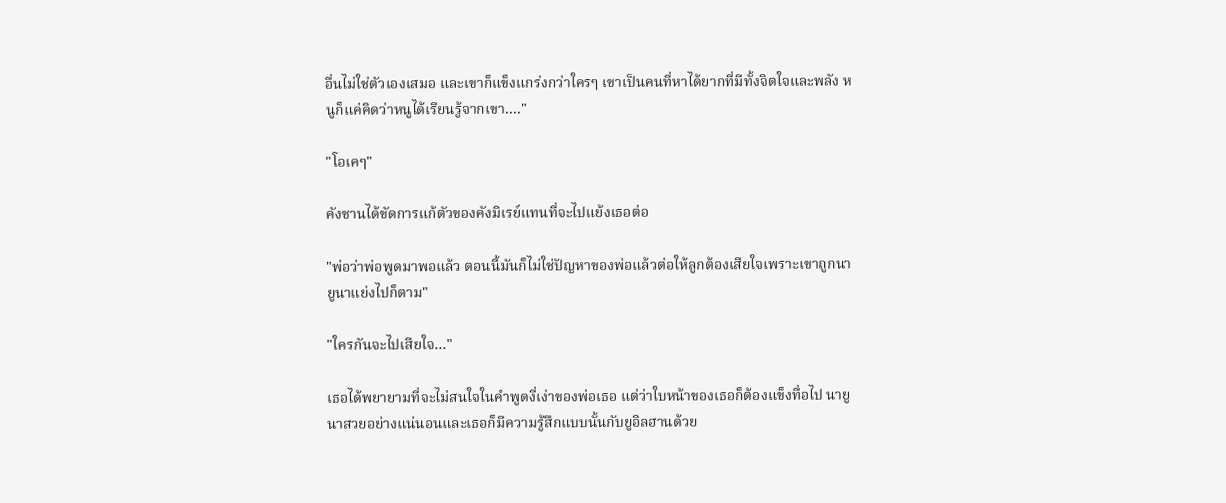อื่นไม่ใช่ตัวเองเสมอ และเขาก็แข็งแกร่งกว่าใครๆ เขาเป็นคนที่หาได้ยากที่มีทั้งจิตใจและพลัง หนูก็แค่คิดว่าหนูได้เรียนรู้จากเขา...."

"โอเคๆ"

คังชานได้ขัดการแก้ตัวของคังมิเรย์แทนที่จะไปแย้งเธอต่อ

"พ่อว่าพ่อพูดมาพอแล้ว ตอนนี้มันก็ไม่ใช่ปัญหาของพ่อแล้วต่อให้ลูกต้องเสียใจเพราะเขาถูกนายูนาแย่งไปก็ตาม"

"ใครกันจะไปเสียใจ..."

เธอได้พยายามที่จะไม่สนใจในคำพูดงี่เง่าของพ่อเธอ แต่ว่าใบหน้าของเธอก็ต้องแข็งทื่อไป นายูนาสวยอย่างแน่นอนและเธอก็มีความรู้สึกแบบนั้นกับยูอิลฮานด้วย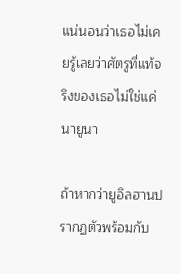แน่นอนว่าเธอไม่เคยรู้เลยว่าศัตรูที่แท้จริงของเธอไม่ใช่แค่นายูนา

ถ้าหากว่ายูอิลฮานปรากฏตัวพร้อมกับ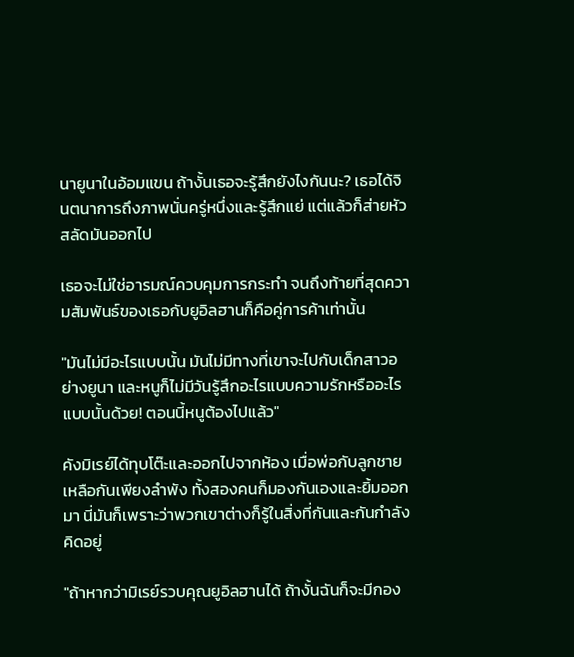นายูนาในอ้อมแขน ถ้างั้นเธอจะรู้สึกยังไงกันนะ? เธอได้จินตนาการถึงภาพนั่นครู่หนึ่งและรู้สึกแย่ แต่แล้วก็ส่ายหัวสลัดมันออกไป

เธอจะไม่ใช่อารมณ์ควบคุมการกระทำ จนถึงท้ายที่สุดความสัมพันธ์ของเธอกับยูอิลฮานก็คือคู่การค้าเท่านั้น

"มันไม่มีอะไรแบบนั้น มันไม่มีทางที่เขาจะไปกับเด็กสาวอย่างยูนา และหนูก็ไม่มีวันรู้สึกอะไรแบบความรักหรืออะไรแบบนั้นด้วย! ตอนนี้หนูต้องไปแล้ว"

คังมิเรย์ได้ทุบโต๊ะและออกไปจากห้อง เมื่อพ่อกับลูกชายเหลือกันเพียงลำพัง ทั้งสองคนก็มองกันเองและยิ้มออกมา นี่มันก็เพราะว่าพวกเขาต่างก็รู้ในสิ่งที่กันและกันกำลังคิดอยู่

"ถ้าหากว่ามิเรย์รวบคุณยูอิลฮานได้ ถ้างั้นฉันก็จะมีกอง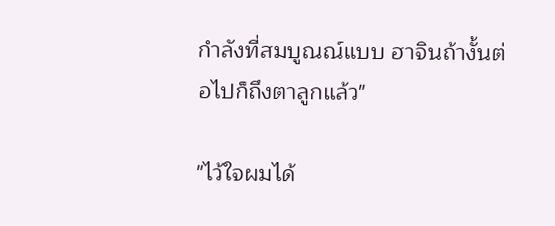กำลังที่สมบูณณ์แบบ ฮาจินถ้างั้นต่อไปก็ถึงตาลูกแล้ว"

"ไว้ใจผมได้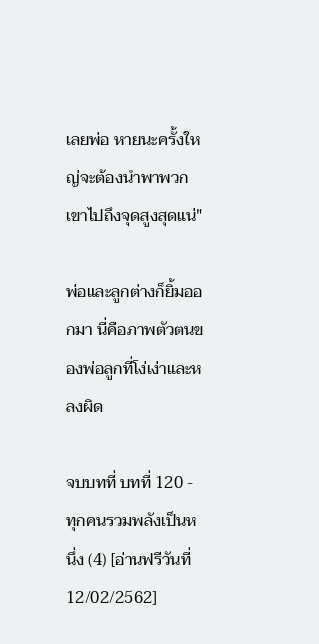เลยพ่อ หายนะครั้งใหญ่จะต้องนำพาพวกเขาไปถึงจุดสูงสุดแน่"

พ่อและลูกต่างก็ยิ้มออกมา นี่คือภาพตัวตนของพ่อลูกที่โง่เง่าและหลงผิด

จบบทที่ บทที่ 120 - ทุกคนรวมพลังเป็นหนึ่ง (4) [อ่านฟรีวันที่ 12/02/2562]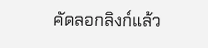คัดลอกลิงก์แล้ว